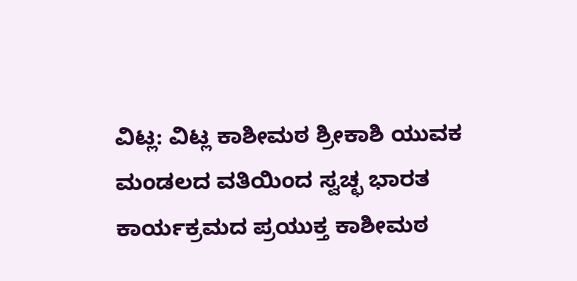ವಿಟ್ಲ: ವಿಟ್ಲ ಕಾಶೀಮಠ ಶ್ರೀಕಾಶಿ ಯುವಕ ಮಂಡಲದ ವತಿಯಿಂದ ಸ್ವಚ್ಛ ಭಾರತ ಕಾರ್ಯಕ್ರಮದ ಪ್ರಯುಕ್ತ ಕಾಶೀಮಠ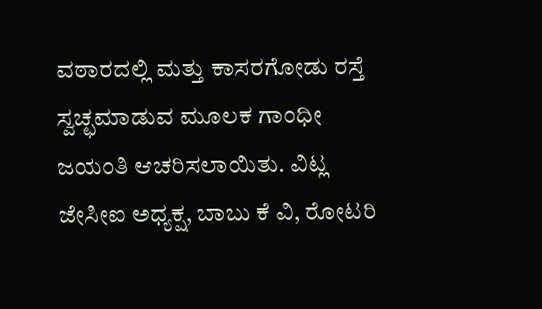ವಠಾರದಲ್ಲಿ ಮತ್ತು ಕಾಸರಗೋಡು ರಸ್ತೆ ಸ್ವಚ್ಛಮಾಡುವ ಮೂಲಕ ಗಾಂಧೀ ಜಯಂತಿ ಆಚರಿಸಲಾಯಿತು. ವಿಟ್ಲ ಜೇಸೀಐ ಅಧ್ಯಕ್ಷ, ಬಾಬು ಕೆ ವಿ, ರೋಟರಿ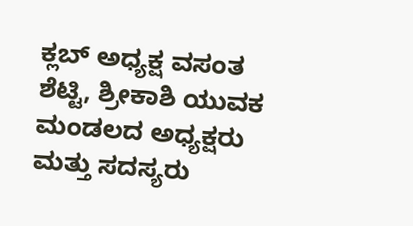ಕ್ಲಬ್ ಅಧ್ಯಕ್ಷ ವಸಂತ ಶೆಟ್ಟಿ, ಶ್ರೀಕಾಶಿ ಯುವಕ ಮಂಡಲದ ಅಧ್ಯಕ್ಷರು ಮತ್ತು ಸದಸ್ಯರು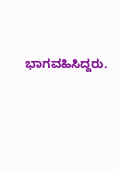ಭಾಗವಹಿಸಿದ್ದರು.